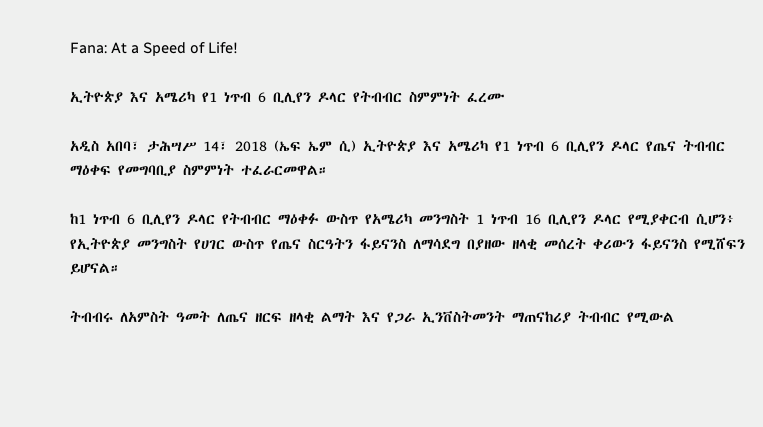Fana: At a Speed of Life!

ኢትዮጵያ እና አሜሪካ የ1 ነጥብ 6 ቢሊየን ዶላር የትብብር ስምምነት ፈረሙ

አዲስ አበባ፣ ታሕሣሥ 14፣ 2018 (ኤፍ ኤም ሲ) ኢትዮጵያ እና አሜሪካ የ1 ነጥብ 6 ቢሊየን ዶላር የጤና ትብብር ማዕቀፍ የመግባቢያ ስምምነት ተፈራርመዋል።

ከ1 ነጥብ 6 ቢሊየን ዶላር የትብብር ማዕቀፉ ውስጥ የአሜሪካ መንግስት 1 ነጥብ 16 ቢሊየን ዶላር የሚያቀርብ ሲሆን፥ የኢትዮጵያ መንግስት የሀገር ውስጥ የጤና ስርዓትን ፋይናንስ ለማሳደግ በያዘው ዘላቂ መሰረት ቀሪውን ፋይናንስ የሚሸፍን ይሆናል።

ትብብሩ ለአምስት ዓመት ለጤና ዘርፍ ዘላቂ ልማት እና የጋራ ኢንቨስትመንት ማጠናከሪያ ትብብር የሚውል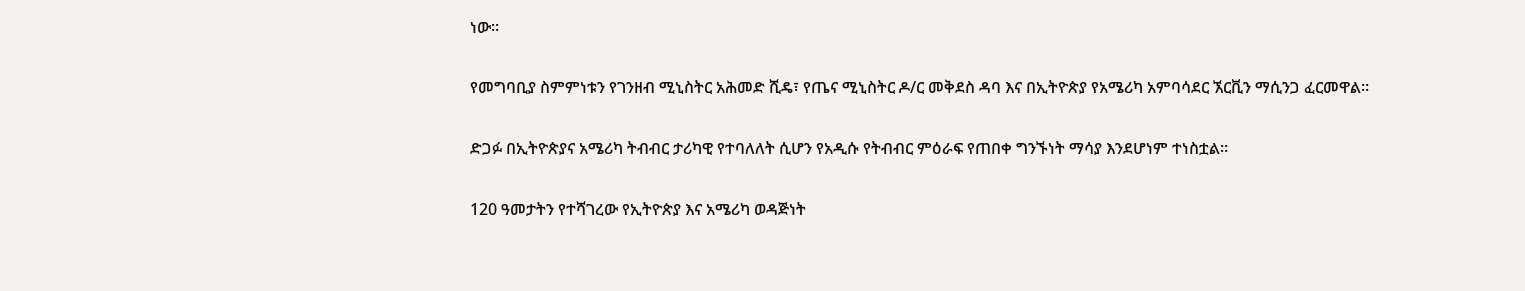ነው።

የመግባቢያ ስምምነቱን የገንዘብ ሚኒስትር አሕመድ ሺዴ፣ የጤና ሚኒስትር ዶ/ር መቅደስ ዳባ እና በኢትዮጵያ የአሜሪካ አምባሳደር ኧርቪን ማሲንጋ ፈርመዋል።

ድጋፉ በኢትዮጵያና አሜሪካ ትብብር ታሪካዊ የተባለለት ሲሆን የአዲሱ የትብብር ምዕራፍ የጠበቀ ግንኙነት ማሳያ እንደሆነም ተነስቷል።

120 ዓመታትን የተሻገረው የኢትዮጵያ እና አሜሪካ ወዳጅነት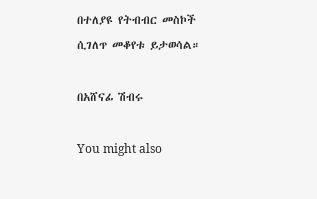በተለያዩ የትብብር መስኮች ሲገለጥ መቆየቱ ይታወሳል።

በአሸናፊ ሽብሩ

You might also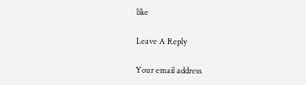like

Leave A Reply

Your email address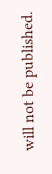will not be published.